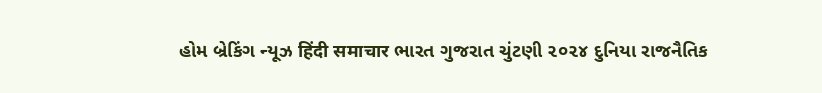હોમ બ્રેકિંગ ન્યૂઝ हिंदी समाचार ભારત ગુજરાત ચુંટણી ૨૦૨૪ દુનિયા રાજનૈતિક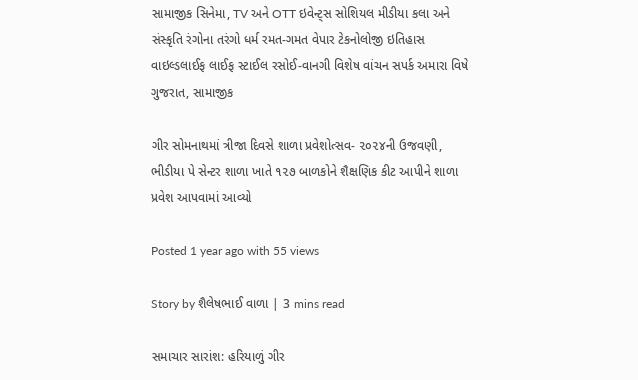સામાજીક સિનેમા, TV અને OTT ઇવેન્ટ્સ સોશિયલ મીડીયા કલા અને સંસ્કૃતિ રંગોના તરંગો ધર્મ રમત-ગમત વેપાર ટેકનોલોજી ઇતિહાસ વાઇલ્ડલાઈફ લાઈફ સ્ટાઈલ રસોઈ-વાનગી વિશેષ વાંચન સપર્ક અમારા વિષે
ગુજરાત, સામાજીક

ગીર સોમનાથમાં ત્રીજા દિવસે શાળા પ્રવેશોત્સવ- ૨૦૨૪ની ઉજવણી, ભીડીયા પે સેન્ટર શાળા ખાતે ૧૨૭ બાળકોને શૈક્ષણિક કીટ આપીને શાળા પ્રવેશ આપવામાં આવ્યો

Posted 1 year ago with 55 views

Story by શૈલેષભાઈ વાળા | 3 mins read

સમાચાર સારાંશ: હરિયાળું ગીર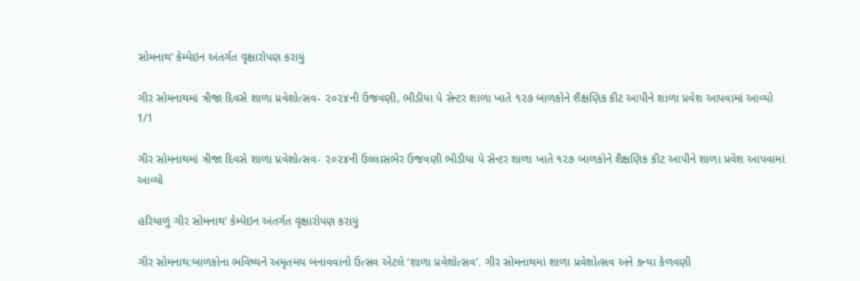સોમનાથ’ કેમ્પેઇન અંતર્ગત વૃક્ષારોપણ કરાયું

ગીર સોમનાથમાં ત્રીજા દિવસે શાળા પ્રવેશોત્સવ- ૨૦૨૪ની ઉજવણી, ભીડીયા પે સેન્ટર શાળા ખાતે ૧૨૭ બાળકોને શૈક્ષણિક કીટ આપીને શાળા પ્રવેશ આપવામાં આવ્યો
1/1

ગીર સોમનાથમાં ત્રીજા દિવસે શાળા પ્રવેશોત્સવ- ૨૦૨૪ની ઉલ્લાસભેર ઉજવણી ભીડીયા પે સેન્ટર શાળા ખાતે ૧૨૭ બાળકોને શૈક્ષણિક કીટ આપીને શાળા પ્રવેશ આપવામાં આવ્યો

હરિયાળું ગીર સોમનાથ’ કેમ્પેઇન અંતર્ગત વૃક્ષારોપણ કરાયું

ગીર સોમનાથ:બાળકોના ભવિષ્યને અમૃતમય બનાવવાનો ઉત્સવ એટલે ‘શાળા પ્રવેશોત્સવ’. ગીર સોમનાથમાં શાળા પ્રવેશોત્સવ અને કન્યા કેળવણી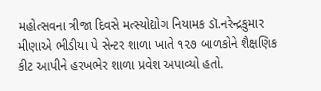મહોત્સવના ત્રીજા દિવસે મત્સ્યોદ્યોગ નિયામક ડૉ.નરેન્દ્રકુમાર મીણાએ ભીડીયા પે સેન્ટર શાળા ખાતે ૧૨૭ બાળકોને શૈક્ષણિક કીટ આપીને હરખભેર શાળા પ્રવેશ અપાવ્યો હતો.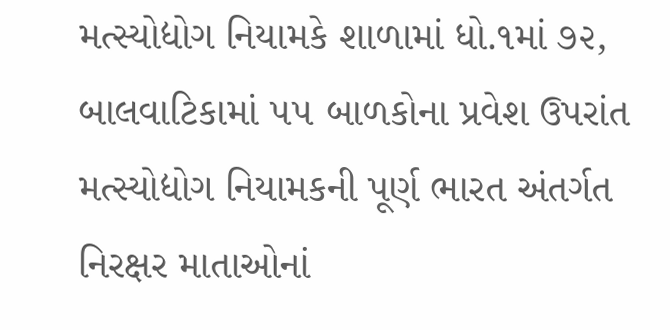મત્સ્યોદ્યોગ નિયામકે શાળામાં ધો.૧માં ૭૨, બાલવાટિકામાં ૫૫ બાળકોના પ્રવેશ ઉપરાંત મત્સ્યોદ્યોગ નિયામકની પૂર્ણ ભારત અંતર્ગત નિરક્ષર માતાઓનાં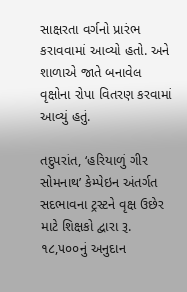સાક્ષરતા વર્ગનો પ્રારંભ કરાવવામાં આવ્યો હતો. અને શાળાએ જાતે બનાવેલ વૃક્ષોના રોપા વિતરણ કરવામાં આવ્યું હતું.

તદુપરાંત, ‘હરિયાળું ગીર સોમનાથ’ કેમ્પેઇન અંતર્ગત સદભાવના ટ્રસ્ટને વૃક્ષ ઉછેર માટે શિક્ષકો દ્વારા રૂ. ૧૮,૫૦૦નું અનુદાન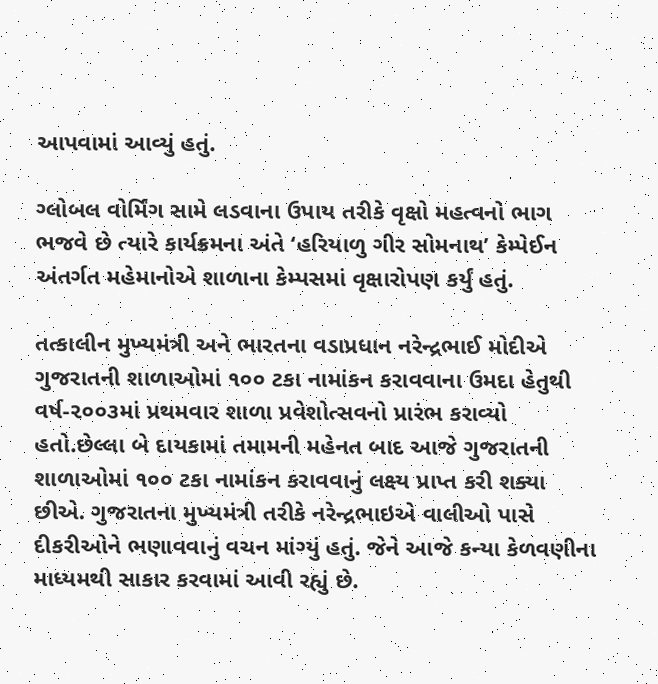આપવામાં આવ્યું હતું.

ગ્લોબલ વોર્મિંગ સામે લડવાના ઉપાય તરીકે વૃક્ષો મહત્વનો ભાગ ભજવે છે ત્યારે કાર્યક્રમના અંતે ‘હરિયાળુ ગીર સોમનાથ’ કેમ્પેઈન અંતર્ગત મહેમાનોએ શાળાના કેમ્પસમાં વૃક્ષારોપણ કર્યું હતું.

તત્કાલીન મુખ્યમંત્રી અને ભારતના વડાપ્રધાન નરેન્દ્રભાઈ મોદીએ ગુજરાતની શાળાઓમાં ૧૦૦ ટકા નામાંકન કરાવવાના ઉમદા હેતુથી વર્ષ-૨૦૦૩માં પ્રથમવાર શાળા પ્રવેશોત્સવનો પ્રારંભ કરાવ્યો હતો.છેલ્લા બે દાયકામાં તમામની મહેનત બાદ આજે ગુજરાતની શાળાઓમાં ૧૦૦ ટકા નામાંકન કરાવવાનું લક્ષ્ય પ્રાપ્ત કરી શક્યા છીએ. ગુજરાતના મુખ્યમંત્રી તરીકે નરેન્દ્રભાઇએ વાલીઓ પાસે દીકરીઓને ભણાવવાનું વચન માંગ્યું હતું. જેને આજે કન્યા કેળવણીના માધ્યમથી સાકાર કરવામાં આવી રહ્યું છે.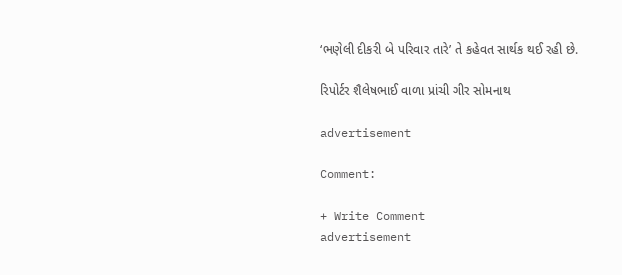‘ભણેલી દીકરી બે પરિવાર તારે’ તે કહેવત સાર્થક થઈ રહી છે.

રિપોર્ટર શૈલેષભાઈ વાળા પ્રાંચી ગીર સોમનાથ

advertisement

Comment:

+ Write Comment
advertisement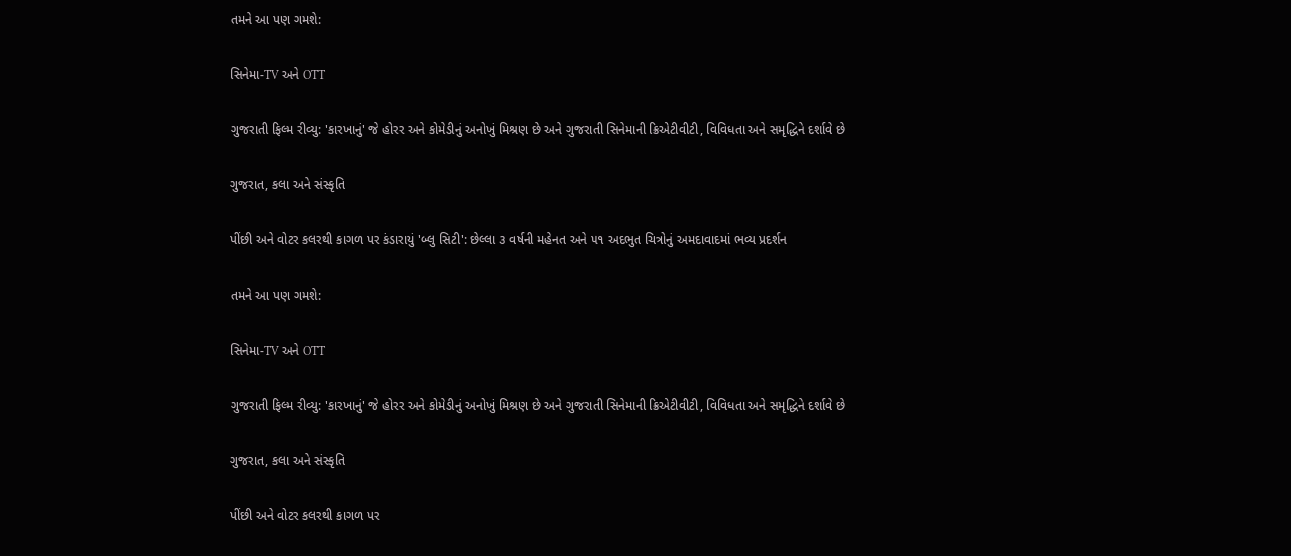તમને આ પણ ગમશે:

સિનેમા-TV અને OTT

ગુજરાતી ફિલ્મ રીવ્યુ: 'કારખાનું' જે હોરર અને કોમેડીનું અનોખું મિશ્રણ છે અને ગુજરાતી સિનેમાની ક્રિએટીવીટી, વિવિધતા અને સમૃદ્ધિને દર્શાવે છે

ગુજરાત, કલા અને સંસ્કૃતિ

પીંછી અને વોટર કલરથી કાગળ પર કંડારાયું 'બ્લુ સિટી': છેલ્લા ૩ વર્ષની મહેનત અને ૫૧ અદભુત ચિત્રોનું અમદાવાદમાં ભવ્ય પ્રદર્શન

તમને આ પણ ગમશે:

સિનેમા-TV અને OTT

ગુજરાતી ફિલ્મ રીવ્યુ: 'કારખાનું' જે હોરર અને કોમેડીનું અનોખું મિશ્રણ છે અને ગુજરાતી સિનેમાની ક્રિએટીવીટી, વિવિધતા અને સમૃદ્ધિને દર્શાવે છે

ગુજરાત, કલા અને સંસ્કૃતિ

પીંછી અને વોટર કલરથી કાગળ પર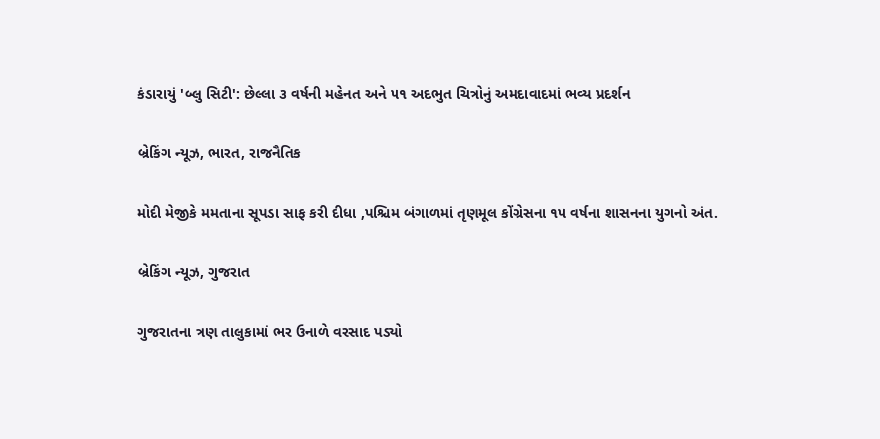કંડારાયું 'બ્લુ સિટી': છેલ્લા ૩ વર્ષની મહેનત અને ૫૧ અદભુત ચિત્રોનું અમદાવાદમાં ભવ્ય પ્રદર્શન

બ્રેકિંગ ન્યૂઝ, ભારત, રાજનૈતિક

મોદી મેજીકે મમતાના સૂપડા સાફ કરી દીધા ,પશ્ચિમ બંગાળમાં તૃણમૂલ કોંગ્રેસના ૧૫ વર્ષના શાસનના યુગનો અંત.

બ્રેકિંગ ન્યૂઝ, ગુજરાત

ગુજરાતના ત્રણ તાલુકામાં ભર ઉનાળે વરસાદ પડ્યો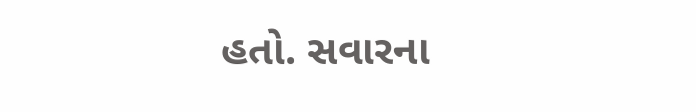હતો. સવારના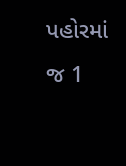પહોરમાં જ 1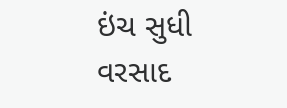ઇંચ સુધી વરસાદ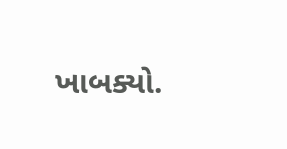ખાબક્યો.